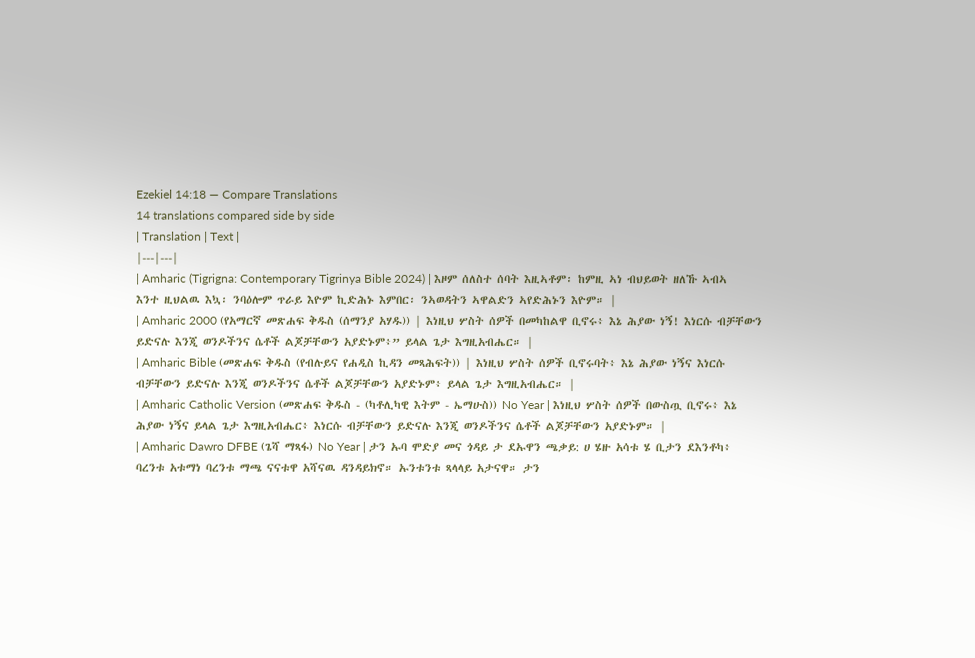Ezekiel 14:18 — Compare Translations
14 translations compared side by side
| Translation | Text |
|---|---|
| Amharic (Tigrigna: Contemporary Tigrinya Bible 2024) | እዞም ሰለስተ ሰባት እዚኣቶም፡ ከምዚ ኣነ ብህይወት ዘለኹ ኣብኣ እንተ ዚህልዉ እኳ፡ ንባዕሎም ጥራይ እዮም ኪድሕኑ እምበር፡ ንኣወዳትን ኣዋልድን ኣየድሕኑን እዮም። |
| Amharic 2000 (የአማርኛ መጽሐፍ ቅዱስ (ሰማንያ አሃዱ)) | እነዚህ ሦስት ሰዎች በመካከልዋ ቢኖሩ፥ እኔ ሕያው ነኝ! እነርሱ ብቻቸውን ይድናሉ እንጂ ወንዶችንና ሴቶች ልጆቻቸውን አያድኑም፥” ይላል ጌታ እግዚአብሔር። |
| Amharic Bible (መጽሐፍ ቅዱስ (የብሉይና የሐዲስ ኪዳን መጻሕፍት)) | እነዚህ ሦስት ሰዎች ቢኖሩባት፥ እኔ ሕያው ነኝና እነርሱ ብቻቸውን ይድናሉ እንጂ ወንዶችንና ሴቶች ልጆቻቸውን አያድኑም፥ ይላል ጌታ እግዚአብሔር። |
| Amharic Catholic Version (መጽሐፍ ቅዱስ - (ካቶሊካዊ እትም - ኤማሁስ)) No Year | እነዚህ ሦስት ሰዎች በውስጧ ቢኖሩ፥ እኔ ሕያው ነኝና ይላል ጌታ እግዚአብሔር፥ እነርሱ ብቻቸውን ይድናሉ እንጂ ወንዶችንና ሴቶች ልጆቻቸውን አያድኑም። |
| Amharic Dawro DFBE (ጌሻ ማጻፋ) No Year | ታን ኡባ ሞድያ መና ጎዳይ ታ ደኡዋን ጫቃይ: ሀ ሄዙ አሳቱ ሄ ቢታን ደእንቶካ፥ ባረንቱ አቱማነ ባረንቱ ማጫ ናናቱዋ አሻናዉ ዳንዳይክኖ። ኡንቱንቱ ጻላላይ አታናዋ። ታን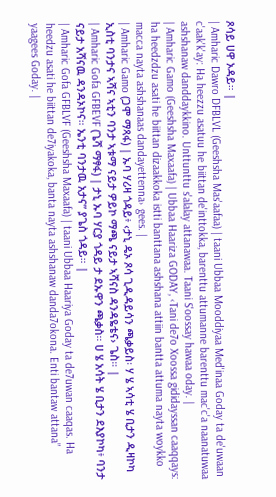ጾሳይ ሀዋ ኦዳይ። |
| Amharic Dawro DFBLVL (Geeshsha Mas'aafaa) | taani Ubbaa Mooddiyaa Med'inaa Goday ta de'uwaan c'aak'k'ay: Ha heezzu asatuu he biittan de'inttokka, barenttu attumanne barenttu mac'c'a naanatuwaa ashshanaw danddaykkino. Unttunttu s'alalay attanawaa. Taani S'oossay hawaa oday. |
| Amharic Gamo (Geeshsha Maxaafa) | Ubbaa Haariza GODAY, ‹Tani de7o Xoossa gididayssan caaqqays: ha heedzdzu asati he biittan dizaakkoka istti banttana ashshana attiin bantta attuma nayta woykko macca nayta ashshanaas dandayettenna› gees. |
| Amharic Gamo (ጋሞ ማጻፋ) | ኡባ ሃሪዛ ጎዳይ፥ ‹ታኒ ዴኦ ጾሳ ጊዲዳይሳን ጫቃይስ፡ ሃ ሄ ኣሳቲ ሄ ቢታን ዲዛኮካ ኢስቲ ባንታና ኣሻና ኣቲን ባንታ ኣቱማ ናይታ ዎይኮ ማጫ ናይታ ኣሻናስ ዳንዳዬቴና› ጌስ። |
| Amharic Gofa GFBEVF (ጌሻ ማፃፋ) | ታኒ ኡባ ሃርያ ጎዳይ ታ ደኡዋን ጫቃስ። ሀ ሄ አሳት ሄ ቢታን ደእያኮካ፥ ባንታ ናይታ አሻናዉ ዳንዳኦኮና። ኤንቲ ባንታዉ አታና” ያጌስ ጎዳይ። |
| Amharic Gofa GFBLVF (Geeshsha Maxaafa) | taani Ubbaa Haariya Goday ta de7uwan caaqas. Ha heedzu asati he biittan de7iyakoka, banta nayta ashshanaw danda7okona. Enti bantaw attana” yaagees Goday. |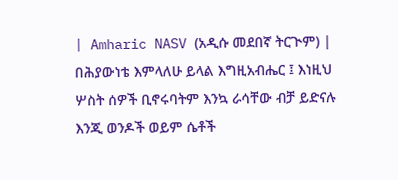| Amharic NASV (አዲሱ መደበኛ ትርጒም) | በሕያውነቴ እምላለሁ ይላል እግዚአብሔር ፤ እነዚህ ሦስት ሰዎች ቢኖሩባትም እንኳ ራሳቸው ብቻ ይድናሉ እንጂ ወንዶች ወይም ሴቶች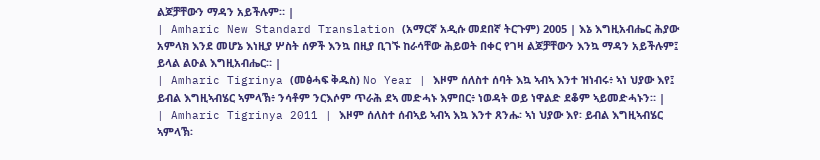ልጆቻቸውን ማዳን አይችሉም። |
| Amharic New Standard Translation (አማርኛ አዲሱ መደበኛ ትርጉም) 2005 | እኔ እግዚአብሔር ሕያው አምላክ እንደ መሆኔ እነዚያ ሦስት ሰዎች እንኳ በዚያ ቢገኙ ከራሳቸው ሕይወት በቀር የገዛ ልጆቻቸውን እንኳ ማዳን አይችሉም፤ ይላል ልዑል እግዚአብሔር። |
| Amharic Tigrinya (መፅሓፍ ቅዱስ) No Year | እዞም ሰለስተ ሰባት እኳ ኣብኣ እንተ ዝነብሩ፥ ኣነ ህያው እየ፤ ይብል እግዚኣብሄር ኣምላኽ፥ ንሳቶም ንርእሶም ጥራሕ ደኣ መድሓኑ እምበር፥ ነወዳት ወይ ነዋልድ ደቆም ኣይመድሓኑን። |
| Amharic Tigrinya 2011 | እዞም ሰለስተ ሰብኣይ ኣብኣ እኳ እንተ ጸንሑ፡ ኣነ ህያው እየ፡ ይብል እግዚኣብሄር ኣምላኽ፡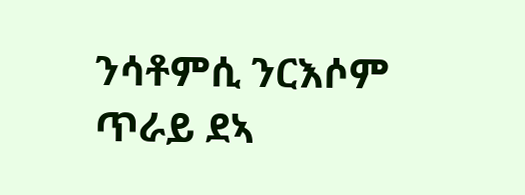ንሳቶምሲ ንርእሶም ጥራይ ደኣ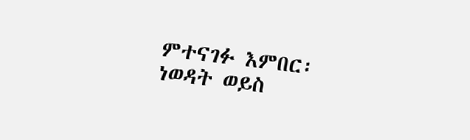ምተናገፉ እምበር፡ ነወዳት ወይስ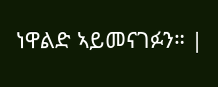ነዋልድ ኣይመናገፉን። |